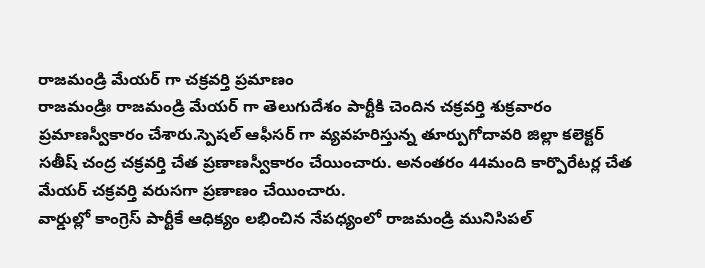రాజమండ్రి మేయర్ గా చక్రవర్తి ప్రమాణం
రాజమండ్రిః రాజమండ్రి మేయర్ గా తెలుగుదేశం పార్టీకి చెందిన చక్రవర్తి శుక్రవారం ప్రమాణస్వీకారం చేశారు.స్పెషల్ ఆఫీసర్ గా వ్యవహరిస్తున్న తూర్పుగోదావరి జిల్లా కలెక్టర్ సతీష్ చంద్ర చక్రవర్తి చేత ప్రణాణస్వీకారం చేయించారు. అనంతరం 44మంది కార్పొరేటర్ల చేత మేయర్ చక్రవర్తి వరుసగా ప్రణాణం చేయించారు.
వార్డుల్లో కాంగ్రెస్ పార్టీకే ఆధిక్యం లభించిన నేపధ్యంలో రాజమండ్రి మునిసిపల్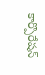కార్పొరేషన్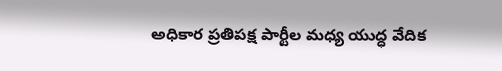అధికార ప్రతిపక్ష పార్టీల మధ్య యుద్ధ వేదిక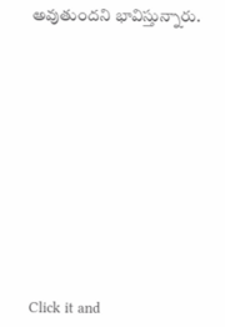అవుతుందని భావిస్తున్నారు.












Click it and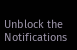Unblock the Notifications